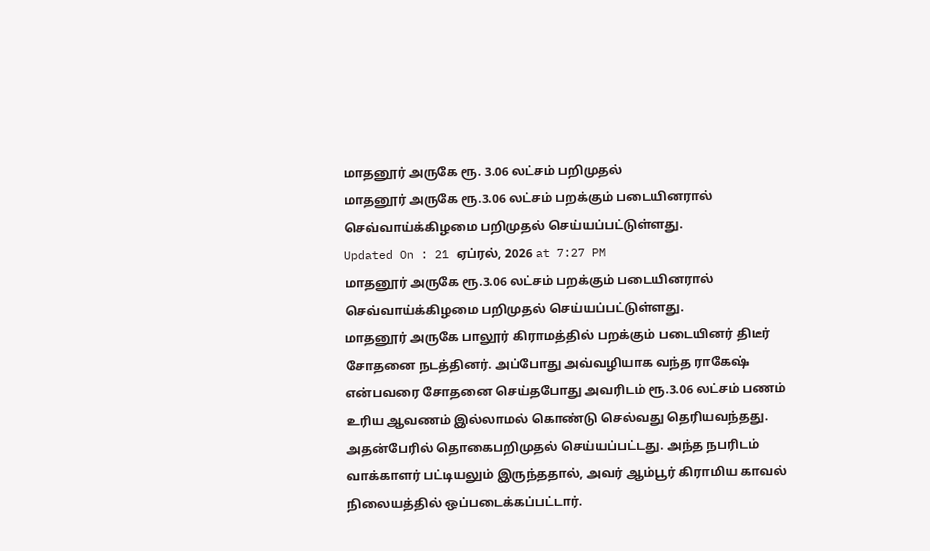மாதனூர் அருகே ரூ. 3.06 லட்சம் பறிமுதல்
மாதனூர் அருகே ரூ.3.06 லட்சம் பறக்கும் படையினரால் செவ்வாய்க்கிழமை பறிமுதல் செய்யப்பட்டுள்ளது.
Updated On : 21 ஏப்ரல், 2026 at 7:27 PM
மாதனூர் அருகே ரூ.3.06 லட்சம் பறக்கும் படையினரால் செவ்வாய்க்கிழமை பறிமுதல் செய்யப்பட்டுள்ளது.
மாதனூர் அருகே பாலூர் கிராமத்தில் பறக்கும் படையினர் திடீர் சோதனை நடத்தினர். அப்போது அவ்வழியாக வந்த ராகேஷ் என்பவரை சோதனை செய்தபோது அவரிடம் ரூ.3.06 லட்சம் பணம் உரிய ஆவணம் இல்லாமல் கொண்டு செல்வது தெரியவந்தது.
அதன்பேரில் தொகைபறிமுதல் செய்யப்பட்டது. அந்த நபரிடம் வாக்காளர் பட்டியலும் இருந்ததால், அவர் ஆம்பூர் கிராமிய காவல் நிலையத்தில் ஒப்படைக்கப்பட்டார்.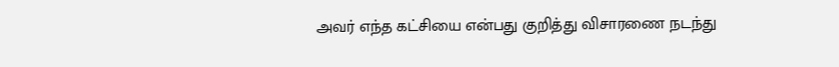அவர் எந்த கட்சியை என்பது குறித்து விசாரணை நடந்து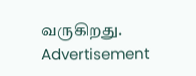வருகிறது.
Advertisement